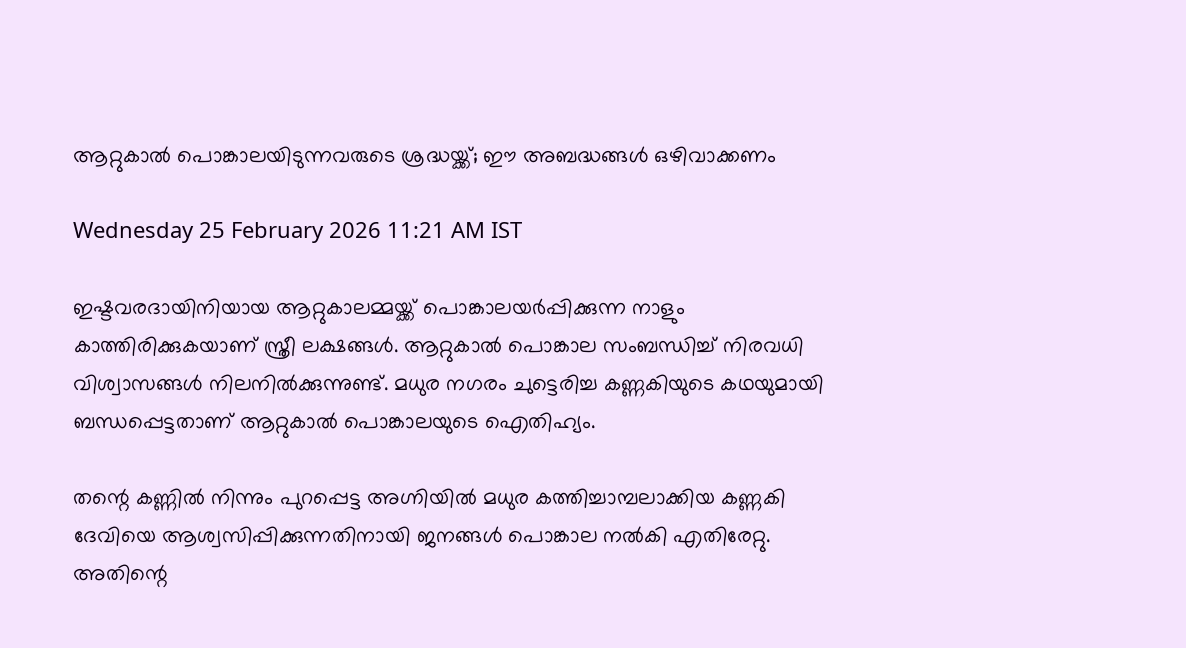ആറ്റുകാൽ പൊങ്കാലയിടുന്നവരുടെ ശ്രദ്ധയ്ക്ക്; ഈ അബദ്ധങ്ങൾ ഒഴിവാക്കണം

Wednesday 25 February 2026 11:21 AM IST

ഇഷ്ടവരദായിനിയായ ആറ്റുകാലമ്മയ്ക്ക് പൊങ്കാലയർപ്പിക്കുന്ന നാളും കാത്തിരിക്കുകയാണ് സ്ത്രീ ലക്ഷങ്ങൾ. ആറ്റുകാൽ പൊങ്കാല സംബന്ധിച്ച് നിരവധി വിശ്വാസങ്ങൾ നിലനിൽക്കുന്നുണ്ട്. മധുര നഗരം ചുട്ടെരിച്ച കണ്ണകിയുടെ കഥയുമായി ബന്ധപ്പെട്ടതാണ് ആറ്റുകാൽ പൊങ്കാലയുടെ ഐതിഹ്യം.

തന്റെ കണ്ണിൽ നിന്നും പുറപ്പെട്ട അഗ്നിയിൽ മധുര കത്തിച്ചാമ്പലാക്കിയ കണ്ണകി ദേവിയെ ആശ്വസിപ്പിക്കുന്നതിനായി ജനങ്ങൾ പൊങ്കാല നൽകി എതിരേറ്റു. അതിന്റെ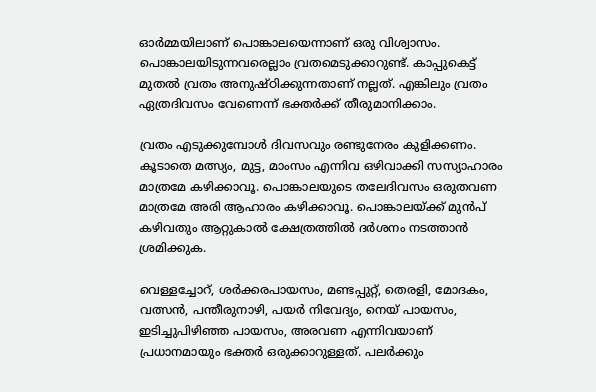ഓർമ്മയിലാണ് പൊങ്കാലയെന്നാണ് ഒരു വിശ്വാസം. പൊങ്കാലയിടുന്നവരെല്ലാം വ്രതമെടുക്കാറുണ്ട്. കാപ്പുകെട്ട് മുതൽ വ്രതം അനുഷ്ഠിക്കുന്നതാണ് നല്ലത്. എങ്കിലും വ്രതം ഏത്രദിവസം വേണെന്ന് ഭക്തർക്ക് തീരുമാനിക്കാം.

വ്രതം എടുക്കുമ്പോൾ ദിവസവും രണ്ടുനേരം കുളിക്കണം. കൂടാതെ മത്സ്യം, മുട്ട, മാംസം എന്നിവ ഒഴിവാക്കി സസ്യാഹാരം മാത്രമേ കഴിക്കാവൂ. പൊങ്കാലയുടെ തലേദിവസം ഒരുതവണ മാത്രമേ അരി ആഹാരം കഴിക്കാവൂ. പൊങ്കാലയ്ക്ക് മുൻപ് കഴിവതും ആറ്റുകാൽ ക്ഷേത്രത്തിൽ ദർശനം നടത്താൻ ശ്രമിക്കുക.

വെള്ളച്ചോറ്, ശർക്കരപായസം, മണ്ടപ്പുറ്റ്, തെരളി, മോദകം, വത്സൻ, പന്തീരുനാഴി, പയർ നിവേദ്യം, നെയ്‌ പായസം, ഇടിച്ചുപിഴിഞ്ഞ പായസം, അരവണ എന്നിവയാണ് പ്രധാനമായും ഭക്തർ ഒരുക്കാറുള്ളത്. പലർക്കും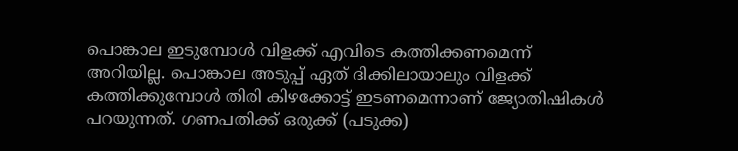പൊങ്കാല ഇടുമ്പോൾ വിളക്ക് എവിടെ കത്തിക്കണമെന്ന് അറിയില്ല. പൊങ്കാല അടുപ്പ് ഏത് ദിക്കിലായാലും വിളക്ക് കത്തിക്കുമ്പോൾ തിരി കിഴക്കോട്ട് ഇടണമെന്നാണ് ജ്യോതിഷികൾ പറയുന്നത്. ഗണപതിക്ക് ഒരുക്ക് (പടുക്ക)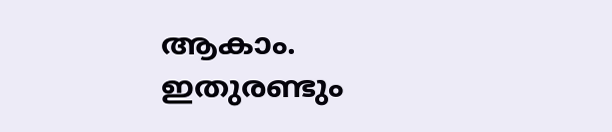ആകാം. ഇതുരണ്ടും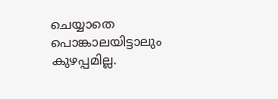ചെയ്യാതെ പൊങ്കാലയിട്ടാലും കുഴപ്പമില്ല.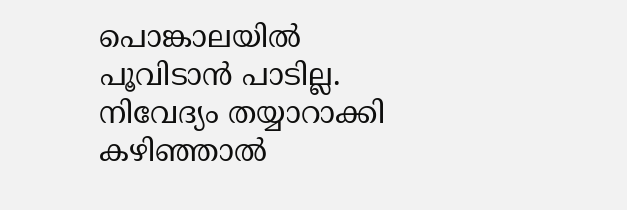പൊങ്കാലയിൽ പൂവിടാൻ പാടില്ല. നിവേദ്യം തയ്യാറാക്കി കഴിഞ്ഞാൽ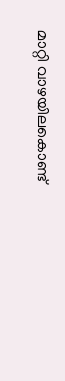മാറ്റി വാഴയിലകൊണ്ട്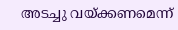അടച്ചു വയ്ക്കണമെന്ന്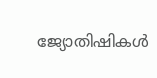ജ്യോതിഷികൾ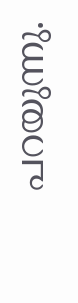പറയുന്നു.